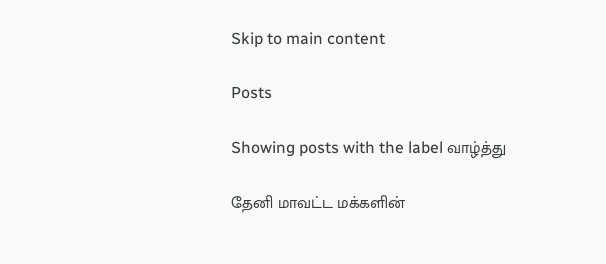Skip to main content

Posts

Showing posts with the label வாழ்த்து

தேனி மாவட்ட மக்களின்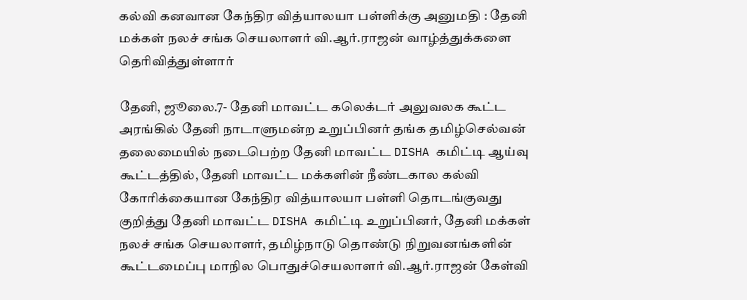கல்வி கனவான கேந்திர வித்யாலயா பள்ளிக்கு அனுமதி : தேனி மக்கள் நலச் சங்க செயலாளர் வி.ஆர்.ராஜன் வாழ்த்துக்களை தெரிவித்துள்ளார்

தேனி, ஜூலை.7- தேனி மாவட்ட கலெக்டர் அலுவலக கூட்ட அரங்கில் தேனி நாடாளுமன்ற உறுப்பினர் தங்க தமிழ்செல்வன் தலைமையில் நடைபெற்ற தேனி மாவட்ட DISHA கமிட்டி ஆய்வு கூட்டத்தில், தேனி மாவட்ட மக்களின் நீண்டகால கல்வி கோரிக்கையான கேந்திர வித்யாலயா பள்ளி தொடங்குவது குறித்து தேனி மாவட்ட DISHA கமிட்டி உறுப்பினர், தேனி மக்கள் நலச் சங்க செயலாளர், தமிழ்நாடு தொண்டு நிறுவனங்களின் கூட்டமைப்பு மாநில பொதுச்செயலாளர் வி.ஆர்.ராஜன் கேள்வி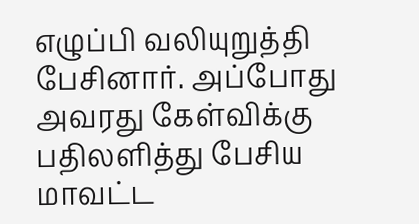எழுப்பி வலியுறுத்தி பேசினார். அப்போது அவரது கேள்விக்கு பதிலளித்து பேசிய மாவட்ட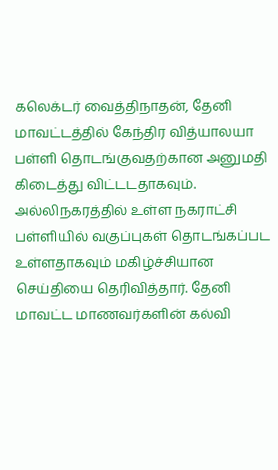கலெக்டர் வைத்திநாதன், தேனி மாவட்டத்தில் கேந்திர வித்யாலயா பள்ளி தொடங்குவதற்கான அனுமதி கிடைத்து விட்டடதாகவும். அல்லிநகரத்தில் உள்ள நகராட்சி பள்ளியில் வகுப்புகள் தொடங்கப்பட உள்ளதாகவும் மகிழ்ச்சியான செய்தியை தெரிவித்தார். தேனி மாவட்ட மாணவர்களின் கல்வி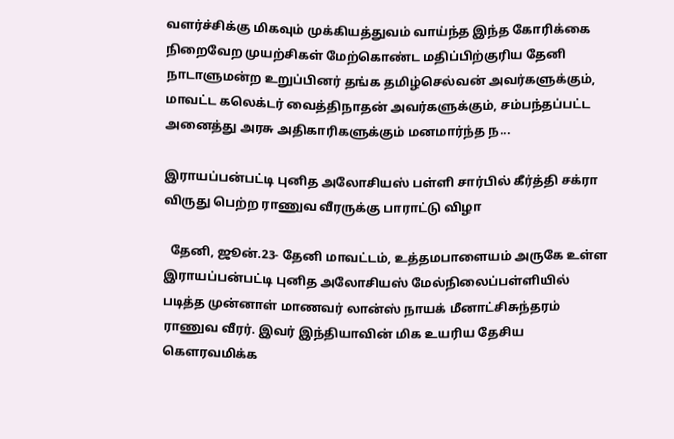வளர்ச்சிக்கு மிகவும் முக்கியத்துவம் வாய்ந்த இந்த கோரிக்கை நிறைவேற முயற்சிகள் மேற்கொண்ட மதிப்பிற்குரிய தேனி நாடாளுமன்ற உறுப்பினர் தங்க தமிழ்செல்வன் அவர்களுக்கும், மாவட்ட கலெக்டர் வைத்திநாதன் அவர்களுக்கும், சம்பந்தப்பட்ட அனைத்து அரசு அதிகாரிகளுக்கும் மனமார்ந்த ந...

இராயப்பன்பட்டி புனித அலோசியஸ் பள்ளி சார்பில் கீர்த்தி சக்ரா விருது பெற்ற ராணுவ வீரருக்கு பாராட்டு விழா

  தேனி, ஜூன்.23- தேனி மாவட்டம், உத்தமபாளையம் அருகே உள்ள இராயப்பன்பட்டி புனித அலோசியஸ் மேல்நிலைப்பள்ளியில் படித்த முன்னாள் மாணவர் லான்ஸ் நாயக் மீனாட்சிசுந்தரம் ராணுவ வீரர். இவர் இந்தியாவின் மிக உயரிய தேசிய கெளரவமிக்க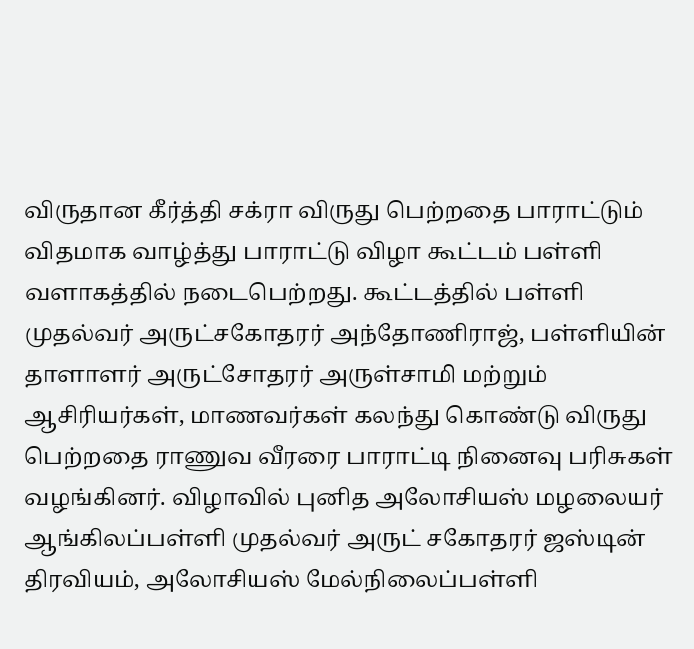விருதான கீர்த்தி சக்ரா விருது பெற்றதை பாராட்டும் விதமாக வாழ்த்து பாராட்டு விழா கூட்டம் பள்ளி வளாகத்தில் நடைபெற்றது. கூட்டத்தில் பள்ளி முதல்வர் அருட்சகோதரர் அந்தோணிராஜ், பள்ளியின் தாளாளர் அருட்சோதரர் அருள்சாமி மற்றும் ஆசிரியர்கள், மாணவர்கள் கலந்து கொண்டு விருது பெற்றதை ராணுவ வீரரை பாராட்டி நினைவு பரிசுகள் வழங்கினர். விழாவில் புனித அலோசியஸ் மழலையர் ஆங்கிலப்பள்ளி முதல்வர் அருட் சகோதரர் ஜஸ்டின் திரவியம், அலோசியஸ் மேல்நிலைப்பள்ளி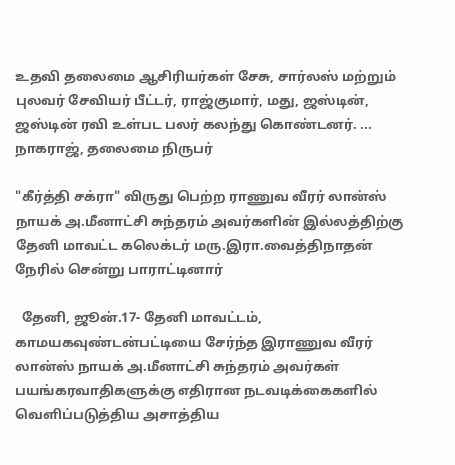உதவி தலைமை ஆசிரியர்கள் சேசு, சார்லஸ் மற்றும் புலவர் சேவியர் பீட்டர், ராஜ்குமார், மது, ஜஸ்டின், ஜஸ்டின் ரவி உள்பட பலர் கலந்து கொண்டனர். ... நாகராஜ், தலைமை நிருபர்

"கீர்த்தி சக்ரா" விருது பெற்ற ராணுவ வீரர் லான்ஸ் நாயக் அ.மீனாட்சி சுந்தரம் அவர்களின் இல்லத்திற்கு தேனி மாவட்ட கலெக்டர் மரு.இரா.வைத்திநாதன் நேரில் சென்று பாராட்டினார்

  தேனி, ஜூன்.17- தேனி மாவட்டம், காமயகவுண்டன்பட்டியை சேர்ந்த இராணுவ வீரர் லான்ஸ் நாயக் அ.மீனாட்சி சுந்தரம் அவர்கள் பயங்கரவாதிகளுக்கு எதிரான நடவடிக்கைகளில் வெளிப்படுத்திய அசாத்திய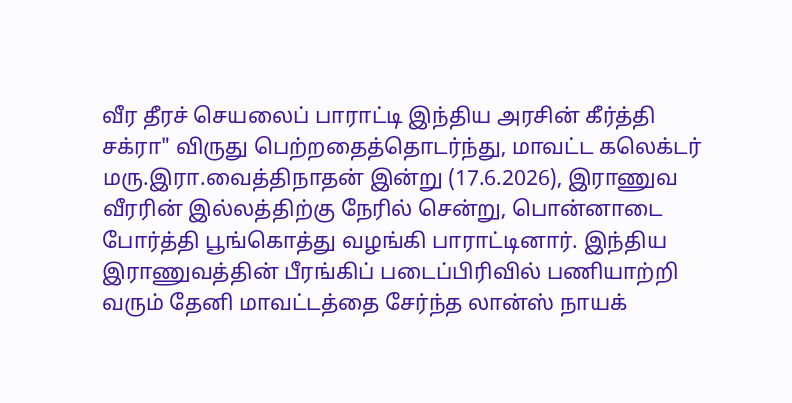வீர தீரச் செயலைப் பாராட்டி இந்திய அரசின் கீர்த்தி சக்ரா" விருது பெற்றதைத்தொடர்ந்து, மாவட்ட கலெக்டர் மரு.இரா.வைத்திநாதன் இன்று (17.6.2026), இராணுவ வீரரின் இல்லத்திற்கு நேரில் சென்று, பொன்னாடை போர்த்தி பூங்கொத்து வழங்கி பாராட்டினார். இந்திய இராணுவத்தின் பீரங்கிப் படைப்பிரிவில் பணியாற்றி வரும் தேனி மாவட்டத்தை சேர்ந்த லான்ஸ் நாயக்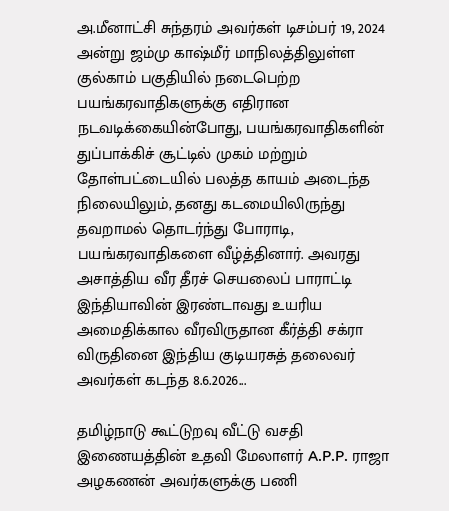அ.மீனாட்சி சுந்தரம் அவர்கள் டிசம்பர் 19, 2024 அன்று ஜம்மு காஷ்மீர் மாநிலத்திலுள்ள குல்காம் பகுதியில் நடைபெற்ற பயங்கரவாதிகளுக்கு எதிரான நடவடிக்கையின்போது, பயங்கரவாதிகளின் துப்பாக்கிச் சூட்டில் முகம் மற்றும் தோள்பட்டையில் பலத்த காயம் அடைந்த நிலையிலும், தனது கடமையிலிருந்து தவறாமல் தொடர்ந்து போராடி, பயங்கரவாதிகளை வீழ்த்தினார். அவரது அசாத்திய வீர தீரச் செயலைப் பாராட்டி இந்தியாவின் இரண்டாவது உயரிய அமைதிக்கால வீரவிருதான கீர்த்தி சக்ரா விருதினை இந்திய குடியரசுத் தலைவர் அவர்கள் கடந்த 8.6.2026...

தமிழ்நாடு கூட்டுறவு வீட்டு வசதி இணையத்தின் உதவி மேலாளர் A.P.P. ராஜா அழகணன் அவர்களுக்கு பணி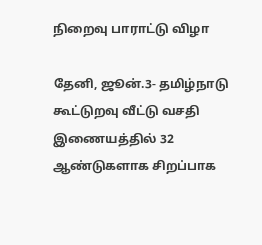நிறைவு பாராட்டு விழா

தேனி, ஜூன்.3- தமிழ்நாடு கூட்டுறவு வீட்டு வசதி இணையத்தில் 32 ஆண்டுகளாக சிறப்பாக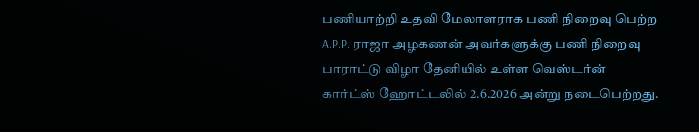பணியாற்றி உதவி மேலாளராக பணி நிறைவு பெற்ற A.P.P. ராஜா அழகணன் அவர்களுக்கு பணி நிறைவு பாராட்டு விழா தேனியில் உள்ள வெஸ்டர்ன் கார்ட்ஸ் ஹோட்டலில் 2.6.2026 அன்று நடைபெற்றது.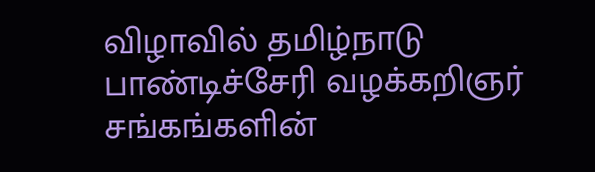விழாவில் தமிழ்நாடு பாண்டிச்சேரி வழக்கறிஞர் சங்கங்களின்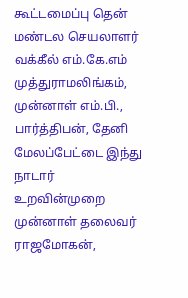கூட்டமைப்பு தென் மண்டல செயலாளர் வக்கீல் எம்.கே.எம் முத்துராமலிங்கம், முன்னாள் எம்.பி.,  பார்த்திபன், தேனி மேலப்பேட்டை இந்து நாடார் உறவின்முறை முன்னாள் தலைவர் ராஜமோகன்,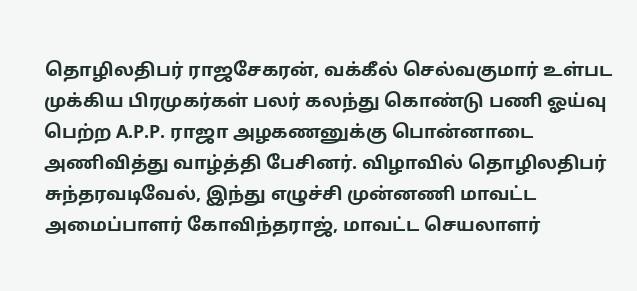தொழிலதிபர் ராஜசேகரன், வக்கீல் செல்வகுமார் உள்பட முக்கிய பிரமுகர்கள் பலர் கலந்து கொண்டு பணி ஓய்வு பெற்ற A.P.P. ராஜா அழகணனுக்கு பொன்னாடை அணிவித்து வாழ்த்தி பேசினர். விழாவில் தொழிலதிபர் சுந்தரவடிவேல், இந்து எழுச்சி முன்னணி மாவட்ட அமைப்பாளர் கோவிந்தராஜ், மாவட்ட செயலாளர்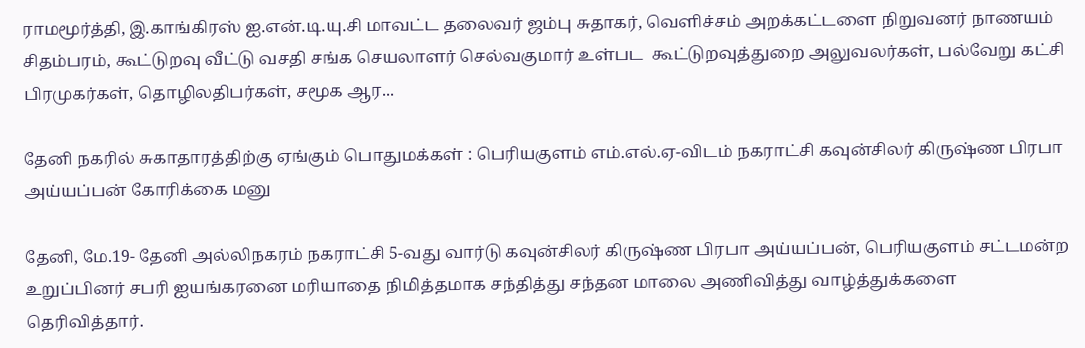ராமமூர்த்தி, இ.காங்கிரஸ் ஐ.என்.டி.யு.சி மாவட்ட தலைவர் ஜம்பு சுதாகர், வெளிச்சம் அறக்கட்டளை நிறுவனர் நாணயம் சிதம்பரம், கூட்டுறவு வீட்டு வசதி சங்க செயலாளர் செல்வகுமார் உள்பட  கூட்டுறவுத்துறை அலுவலர்கள், பல்வேறு கட்சி பிரமுகர்கள், தொழிலதிபர்கள், சமூக ஆர...

தேனி நகரில் சுகாதாரத்திற்கு ஏங்கும் பொதுமக்கள் : பெரியகுளம் எம்.எல்.ஏ-விடம் நகராட்சி கவுன்சிலர் கிருஷ்ண பிரபா அய்யப்பன் கோரிக்கை மனு

தேனி, மே.19- தேனி அல்லிநகரம் நகராட்சி 5-வது வார்டு கவுன்சிலர் கிருஷ்ண பிரபா அய்யப்பன், பெரியகுளம் சட்டமன்ற உறுப்பினர் சபரி ஐயங்கரனை மரியாதை நிமித்தமாக சந்தித்து சந்தன மாலை அணிவித்து வாழ்த்துக்களை தெரிவித்தார்.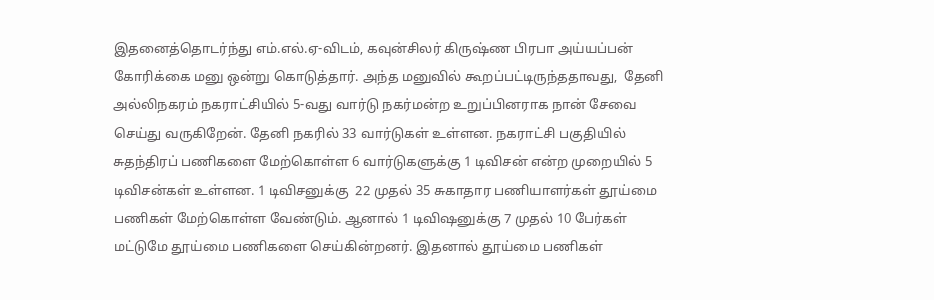இதனைத்தொடர்ந்து எம்.எல்.ஏ-விடம், கவுன்சிலர் கிருஷ்ண பிரபா அய்யப்பன் கோரிக்கை மனு ஒன்று கொடுத்தார். அந்த மனுவில் கூறப்பட்டிருந்ததாவது,  தேனி அல்லிநகரம் நகராட்சியில் 5-வது வார்டு நகர்மன்ற உறுப்பினராக நான் சேவை செய்து வருகிறேன். தேனி நகரில் 33 வார்டுகள் உள்ளன. நகராட்சி பகுதியில் சுதந்திரப் பணிகளை மேற்கொள்ள 6 வார்டுகளுக்கு 1 டிவிசன் என்ற முறையில் 5 டிவிசன்கள் உள்ளன. 1 டிவிசனுக்கு  22 முதல் 35 சுகாதார பணியாளர்கள் தூய்மை பணிகள் மேற்கொள்ள வேண்டும். ஆனால் 1 டிவிஷனுக்கு 7 முதல் 10 பேர்கள் மட்டுமே தூய்மை பணிகளை செய்கின்றனர். இதனால் தூய்மை பணிகள்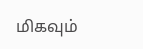மிகவும்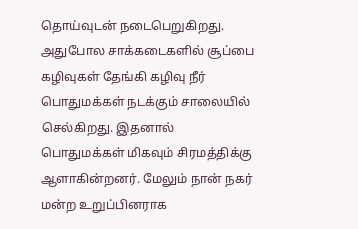தொய்வுடன் நடைபெறுகிறது. அதுபோல சாக்கடைகளில் சூப்பை கழிவுகள் தேங்கி கழிவு நீர் பொதுமக்கள் நடக்கும் சாலையில் செல்கிறது. இதனால் பொதுமக்கள் மிகவும் சிரமத்திக்கு ஆளாகின்றனர். மேலும் நான் நகர் மன்ற உறுப்பினராக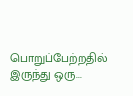பொறுப்பேற்றதில் இருந்து ஒரு...